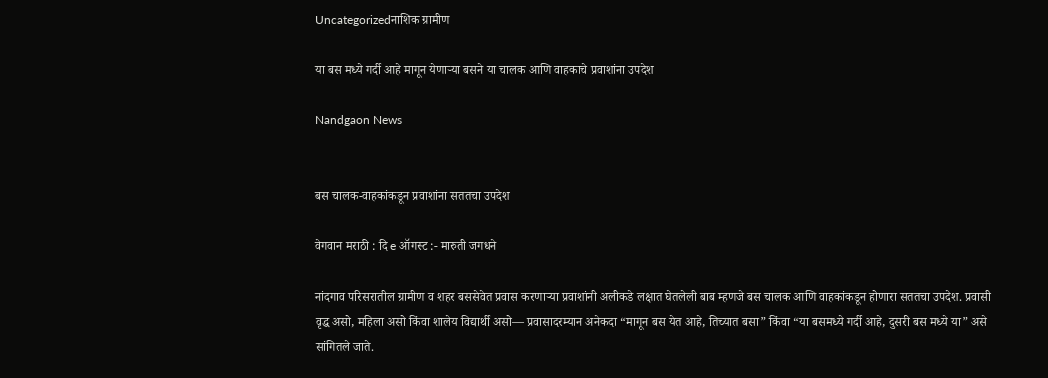Uncategorizedनाशिक ग्रामीण

या बस मध्ये गर्दी आहे मागून येणाऱ्या बसने या चालक आणि वाहकाचे प्रवाशांना उपदेश

Nandgaon News


बस चालक-वाहकांकडून प्रवाशांना सततचा उपदेश

वेगवान मराठी : दि e ऑगस्ट :- मारुती जगधने

नांदगाव परिसरातील ग्रामीण व शहर बससेवेत प्रवास करणाऱ्या प्रवाशांनी अलीकडे लक्षात घेतलेली बाब म्हणजे बस चालक आणि वाहकांकडून होणारा सततचा उपदेश. प्रवासी वृद्ध असो, महिला असो किंवा शालेय विद्यार्थी असो— प्रवासादरम्यान अनेकदा “मागून बस येत आहे, तिच्यात बसा” किंवा “या बसमध्ये गर्दी आहे, दुसरी बस मध्ये या” असे सांगितले जाते.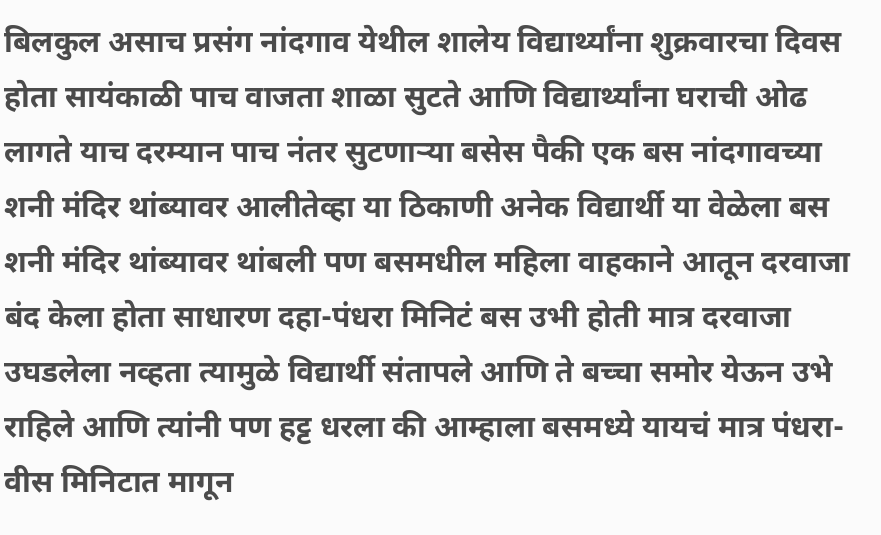बिलकुल असाच प्रसंग नांदगाव येथील शालेय विद्यार्थ्यांना शुक्रवारचा दिवस होता सायंकाळी पाच वाजता शाळा सुटते आणि विद्यार्थ्यांना घराची ओढ लागते याच दरम्यान पाच नंतर सुटणाऱ्या बसेस पैकी एक बस नांदगावच्या शनी मंदिर थांब्यावर आलीतेव्हा या ठिकाणी अनेक विद्यार्थी या वेळेला बस शनी मंदिर थांब्यावर थांबली पण बसमधील महिला वाहकाने आतून दरवाजा बंद केला होता साधारण दहा-पंधरा मिनिटं बस उभी होती मात्र दरवाजा उघडलेला नव्हता त्यामुळे विद्यार्थी संतापले आणि ते बच्चा समोर येऊन उभे राहिले आणि त्यांनी पण हट्ट धरला की आम्हाला बसमध्ये यायचं मात्र पंधरा-वीस मिनिटात मागून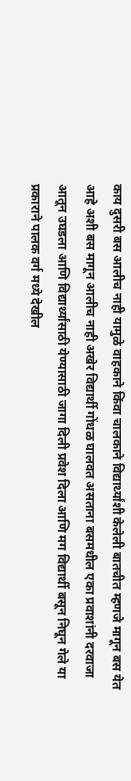काय दुसरी बस आलीच नाही यामुळे वाहकाने किंवा चालकाने विद्यार्थ्यांशी केलेली बातचीत म्हणजे मागून बस येत आहे अशी बस मागून आलीच नाही अखेर विद्यार्थी गोंधळ घालवत असताना बसमधील एका प्रवाशांनी दरवाजा आतून उघडला आणि विद्यार्थ्यांसाठी येण्यासाठी जागा दिली प्रवेश दिला आणि मग विद्यार्थी बसून निघून गेले या प्रकाराने पालक वर्ग मध्ये देखील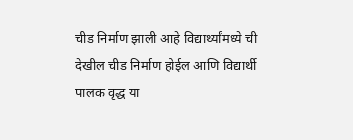चीड निर्माण झाली आहे विद्यार्थ्यांमध्ये ची देखील चीड निर्माण होईल आणि विद्यार्थी पालक वृद्ध या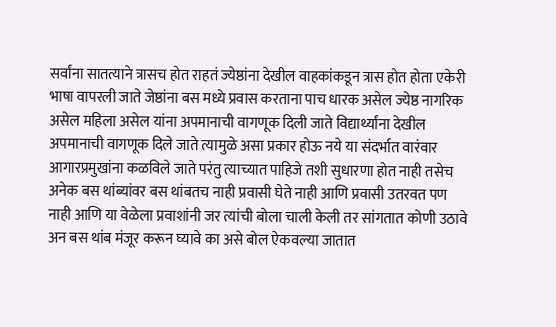सर्वांना सातत्याने त्रासच होत राहतं ज्येष्ठांना देखील वाहकांकडून त्रास होत होता एकेरी भाषा वापरली जाते जेष्ठांना बस मध्ये प्रवास करताना पाच धारक असेल ज्येष्ठ नागरिक असेल महिला असेल यांना अपमानाची वागणूक दिली जाते विद्यार्थ्यांना देखील अपमानाची वागणूक दिले जाते त्यामुळे असा प्रकार होऊ नये या संदर्भात वारंवार आगारप्रमुखांना कळविले जाते परंतु त्याच्यात पाहिजे तशी सुधारणा होत नाही तसेच अनेक बस थांब्यांवर बस थांबतच नाही प्रवासी घेते नाही आणि प्रवासी उतरवत पण नाही आणि या वेळेला प्रवाशांनी जर त्यांची बोला चाली केली तर सांगतात कोणी उठावे अन बस थांब मंजूर करून घ्यावे का असे बोल ऐकवल्या जातात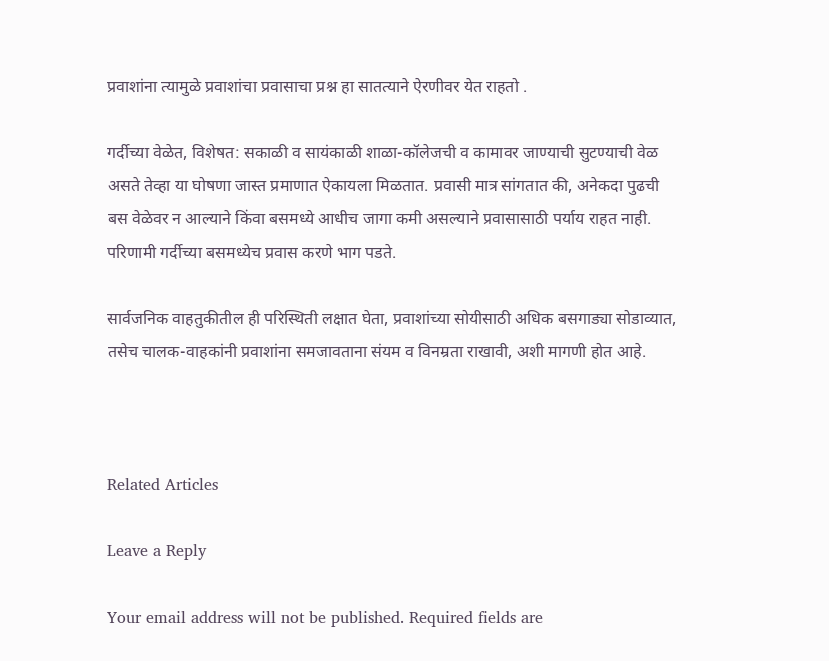प्रवाशांना त्यामुळे प्रवाशांचा प्रवासाचा प्रश्न हा सातत्याने ऐरणीवर येत राहतो .

गर्दीच्या वेळेत, विशेषत: सकाळी व सायंकाळी शाळा-कॉलेजची व कामावर जाण्याची सुटण्याची वेळ असते तेव्हा या घोषणा जास्त प्रमाणात ऐकायला मिळतात. प्रवासी मात्र सांगतात की, अनेकदा पुढची बस वेळेवर न आल्याने किंवा बसमध्ये आधीच जागा कमी असल्याने प्रवासासाठी पर्याय राहत नाही. परिणामी गर्दीच्या बसमध्येच प्रवास करणे भाग पडते.

सार्वजनिक वाहतुकीतील ही परिस्थिती लक्षात घेता, प्रवाशांच्या सोयीसाठी अधिक बसगाड्या सोडाव्यात, तसेच चालक-वाहकांनी प्रवाशांना समजावताना संयम व विनम्रता राखावी, अशी मागणी होत आहे.



Related Articles

Leave a Reply

Your email address will not be published. Required fields are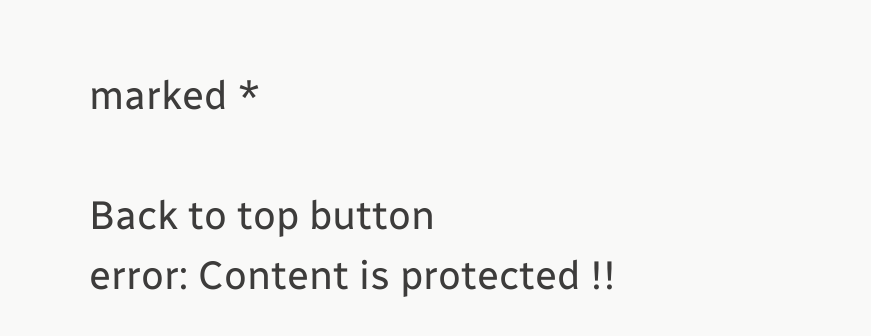marked *

Back to top button
error: Content is protected !!